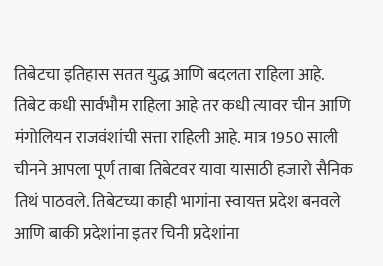तिबेटचा इतिहास सतत युद्ध आणि बदलता राहिला आहे. तिबेट कधी सार्वभौम राहिला आहे तर कधी त्यावर चीन आणि मंगोलियन राजवंशांची सत्ता राहिली आहे. मात्र 1950 साली चीनने आपला पूर्ण ताबा तिबेटवर यावा यासाठी हजारो सैनिक तिथं पाठवले. तिबेटच्या काही भागांना स्वायत्त प्रदेश बनवले आणि बाकी प्रदेशांना इतर चिनी प्रदेशांना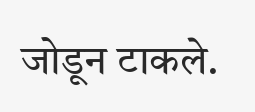जोडून टाकले.